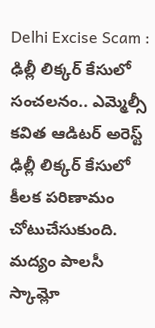Delhi Excise Scam : ఢిల్లీ లిక్కర్ కేసులో సంచలనం.. ఎమ్మెల్సీ కవిత ఆడిటర్ అరెస్ట్
ఢిల్లీ లిక్కర్ కేసులో కీలక పరిణామం చోటుచేసుకుంది. మద్యం పాలసీ స్కామ్లో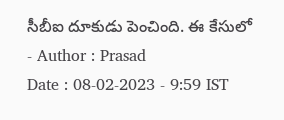సీబీఐ దూకుడు పెంచింది. ఈ కేసులో
- Author : Prasad
Date : 08-02-2023 - 9:59 IST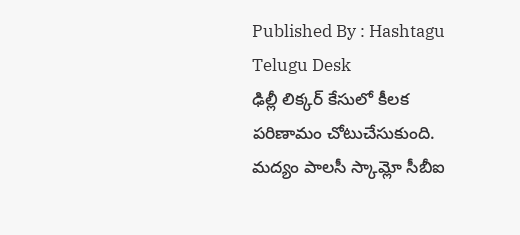Published By : Hashtagu Telugu Desk
ఢిల్లీ లిక్కర్ కేసులో కీలక పరిణామం చోటుచేసుకుంది. మద్యం పాలసీ స్కామ్లో సీబీఐ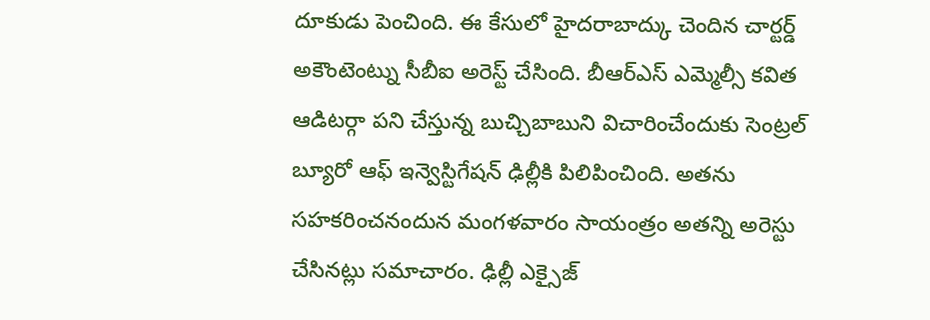దూకుడు పెంచింది. ఈ కేసులో హైదరాబాద్కు చెందిన చార్టర్డ్ అకౌంటెంట్ను సీబీఐ అరెస్ట్ చేసింది. బీఆర్ఎస్ ఎమ్మెల్సీ కవిత ఆడిటర్గా పని చేస్తున్న బుచ్చిబాబుని విచారించేందుకు సెంట్రల్ బ్యూరో ఆఫ్ ఇన్వెస్టిగేషన్ ఢిల్లీకి పిలిపించింది. అతను సహకరించనందున మంగళవారం సాయంత్రం అతన్ని అరెస్టు చేసినట్లు సమాచారం. ఢిల్లీ ఎక్సైజ్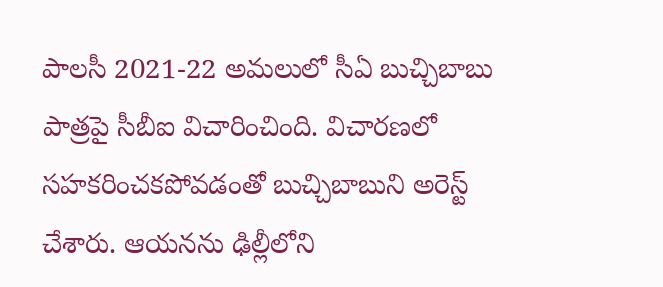పాలసీ 2021-22 అమలులో సీఏ బుచ్చిబాబు పాత్రపై సీబీఐ విచారించింది. విచారణలో సహకరించకపోవడంతో బుచ్చిబాబుని అరెస్ట్ చేశారు. ఆయనను ఢిల్లీలోని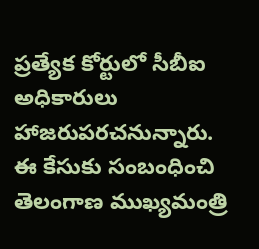ప్రత్యేక కోర్టులో సీబీఐ అధికారులు హాజరుపరచనున్నారు. ఈ కేసుకు సంబంధించి తెలంగాణ ముఖ్యమంత్రి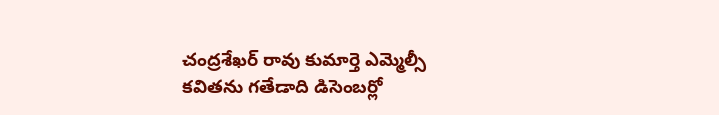చంద్రశేఖర్ రావు కుమార్తె ఎమ్మెల్సీ కవితను గతేడాది డిసెంబర్లో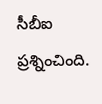సీబీఐ ప్రశ్నించింది.